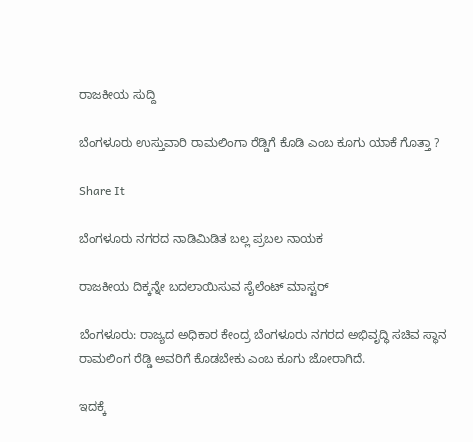ರಾಜಕೀಯ ಸುದ್ದಿ

ಬೆಂಗಳೂರು ಉಸ್ತುವಾರಿ ರಾಮಲಿಂಗಾ ರೆಡ್ಡಿಗೆ ಕೊಡಿ ಎಂಬ ಕೂಗು ಯಾಕೆ ಗೊತ್ತಾ ?

Share It

ಬೆಂಗಳೂರು ನಗರದ ನಾಡಿಮಿಡಿತ ಬಲ್ಲ ಪ್ರಬಲ ನಾಯಕ

ರಾಜಕೀಯ ದಿಕ್ಕನ್ನೇ ಬದಲಾಯಿಸುವ ಸೈಲೆಂಟ್ ಮಾಸ್ಟರ್

ಬೆಂಗಳೂರು: ರಾಜ್ಯದ ಅಧಿಕಾರ ಕೇಂದ್ರ ಬೆಂಗಳೂರು ನಗರದ ಅಭಿವೃದ್ಧಿ ಸಚಿವ ಸ್ಥಾನ ರಾಮಲಿಂಗ ರೆಡ್ಡಿ ಅವರಿಗೆ ಕೊಡಬೇಕು ಎಂಬ ಕೂಗು ಜೋರಾಗಿದೆ.

ಇದಕ್ಕೆ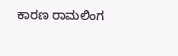ಕಾರಣ ರಾಮಲಿಂಗ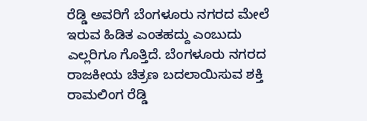ರೆಡ್ಡಿ ಅವರಿಗೆ ಬೆಂಗಳೂರು ನಗರದ ಮೇಲೆ ಇರುವ ಹಿಡಿತ ಎಂತಹದ್ದು ಎಂಬುದು ಎಲ್ಲರಿಗೂ ಗೊತ್ತಿದೆ. ಬೆಂಗಳೂರು ನಗರದ ರಾಜಕೀಯ ಚಿತ್ರಣ ಬದಲಾಯಿಸುವ ಶಕ್ತಿ ರಾಮಲಿಂಗ ರೆಡ್ಡಿ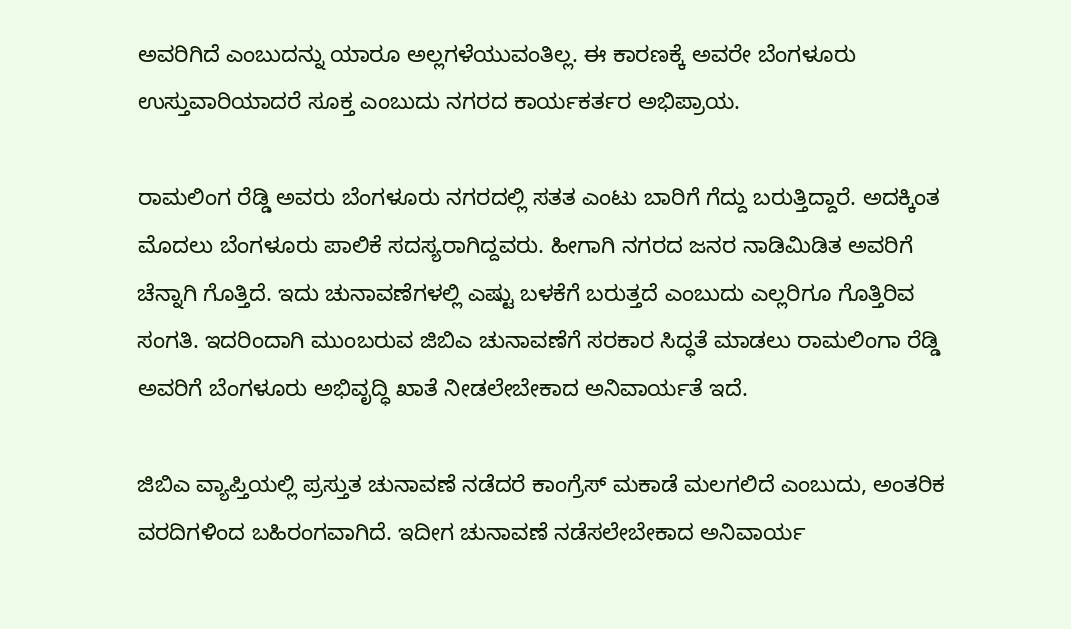ಅವರಿಗಿದೆ ಎಂಬುದನ್ನು ಯಾರೂ ಅಲ್ಲಗಳೆಯುವಂತಿಲ್ಲ. ಈ ಕಾರಣಕ್ಕೆ ಅವರೇ ಬೆಂಗಳೂರು ಉಸ್ತುವಾರಿಯಾದರೆ ಸೂಕ್ತ ಎಂಬುದು ನಗರದ ಕಾರ್ಯಕರ್ತರ ಅಭಿಪ್ರಾಯ.

ರಾಮಲಿಂಗ ರೆಡ್ಡಿ ಅವರು ಬೆಂಗಳೂರು ನಗರದಲ್ಲಿ ಸತತ ಎಂಟು ಬಾರಿಗೆ ಗೆದ್ದು ಬರುತ್ತಿದ್ದಾರೆ. ಅದಕ್ಕಿಂತ ಮೊದಲು ಬೆಂಗಳೂರು ಪಾಲಿಕೆ ಸದಸ್ಯರಾಗಿದ್ದವರು. ಹೀಗಾಗಿ ನಗರದ ಜನರ ನಾಡಿಮಿಡಿತ ಅವರಿಗೆ ಚೆನ್ನಾಗಿ ಗೊತ್ತಿದೆ. ಇದು ಚುನಾವಣೆಗಳಲ್ಲಿ ಎಷ್ಟು ಬಳಕೆಗೆ ಬರುತ್ತದೆ ಎಂಬುದು ಎಲ್ಲರಿಗೂ ಗೊತ್ತಿರಿವ ಸಂಗತಿ. ಇದರಿಂದಾಗಿ ಮುಂಬರುವ ಜಿಬಿಎ ಚುನಾವಣೆಗೆ ಸರಕಾರ ಸಿದ್ಧತೆ ಮಾಡಲು ರಾಮಲಿಂಗಾ ರೆಡ್ಡಿ ಅವರಿಗೆ ಬೆಂಗಳೂರು ಅಭಿವೃದ್ಧಿ ಖಾತೆ ನೀಡಲೇಬೇಕಾದ ಅನಿವಾರ್ಯತೆ ಇದೆ.

ಜಿಬಿಎ ವ್ಯಾಪ್ತಿಯಲ್ಲಿ ಪ್ರಸ್ತುತ ಚುನಾವಣೆ ನಡೆದರೆ ಕಾಂಗ್ರೆಸ್ ಮಕಾಡೆ ಮಲಗಲಿದೆ ಎಂಬುದು, ಅಂತರಿಕ ವರದಿಗಳಿಂದ ಬಹಿರಂಗವಾಗಿದೆ. ಇದೀಗ ಚುನಾವಣೆ ನಡೆಸಲೇಬೇಕಾದ ಅನಿವಾರ್ಯ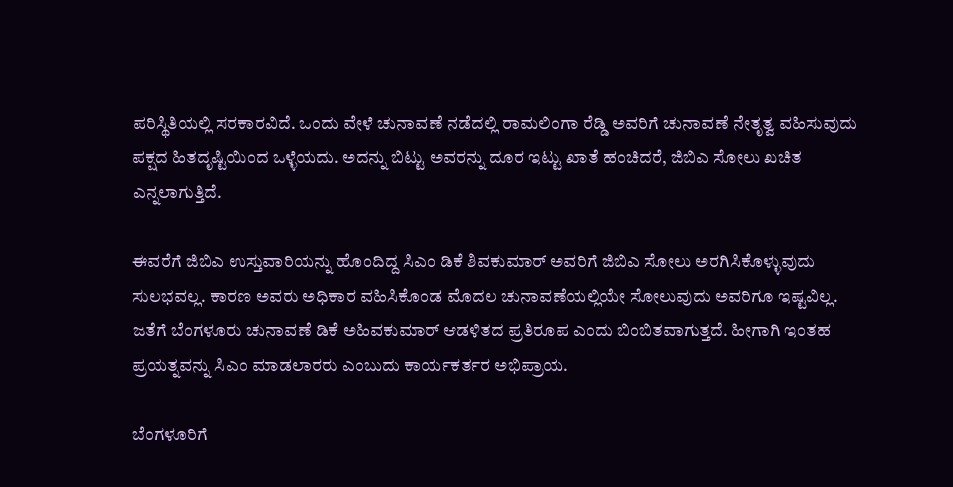ಪರಿಸ್ಥಿತಿಯಲ್ಲಿ ಸರಕಾರವಿದೆ. ಒಂದು ವೇಳೆ ಚುನಾವಣೆ ನಡೆದಲ್ಲಿ ರಾಮಲಿಂಗಾ ರೆಡ್ಡಿ ಅವರಿಗೆ ಚುನಾವಣೆ ನೇತೃತ್ವ ವಹಿಸುವುದು ಪಕ್ಷದ ಹಿತದೃಷ್ಟಿಯಿಂದ ಒಳ್ಳೆಯದು. ಅದನ್ನು ಬಿಟ್ಟು ಅವರನ್ನು ದೂರ ಇಟ್ಟು ಖಾತೆ ಹಂಚಿದರೆ, ಜಿಬಿಎ ಸೋಲು ಖಚಿತ ಎನ್ನಲಾಗುತ್ತಿದೆ.

ಈವರೆಗೆ ಜಿಬಿಎ ಉಸ್ತುವಾರಿಯನ್ನು ಹೊಂದಿದ್ದ ಸಿಎಂ ಡಿಕೆ ಶಿವಕುಮಾರ್ ಅವರಿಗೆ ಜಿಬಿಎ ಸೋಲು ಅರಗಿಸಿಕೊಳ್ಳುವುದು ಸುಲಭವಲ್ಲ. ಕಾರಣ ಅವರು ಅಧಿಕಾರ ವಹಿಸಿಕೊಂಡ ಮೊದಲ ಚುನಾವಣೆಯಲ್ಲಿಯೇ ಸೋಲುವುದು ಅವರಿಗೂ ಇಷ್ಟವಿಲ್ಲ. ಜತೆಗೆ ಬೆಂಗಳೂರು ಚುನಾವಣೆ ಡಿಕೆ ಅಹಿವಕುಮಾರ್ ಆಡಳಿತದ ಪ್ರತಿರೂಪ ಎಂದು ಬಿಂಬಿತವಾಗುತ್ತದೆ. ಹೀಗಾಗಿ ಇಂತಹ ಪ್ರಯತ್ನವನ್ನು ಸಿಎಂ ಮಾಡಲಾರರು ಎಂಬುದು ಕಾರ್ಯಕರ್ತರ ಅಭಿಪ್ರಾಯ.

ಬೆಂಗಳೂರಿಗೆ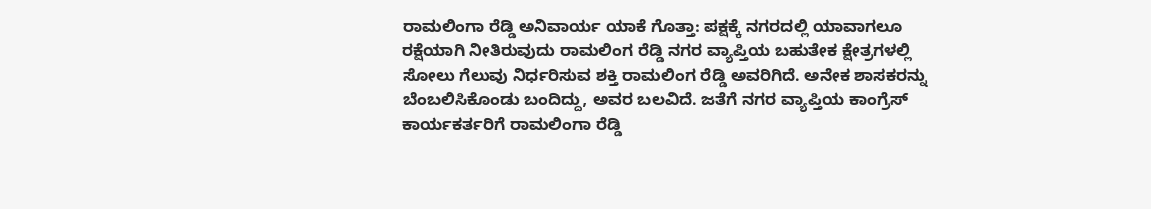ರಾಮಲಿಂಗಾ ರೆಡ್ಡಿ ಅನಿವಾರ್ಯ ಯಾಕೆ ಗೊತ್ತಾ: ಪಕ್ಷಕ್ಕೆ ನಗರದಲ್ಲಿ ಯಾವಾಗಲೂ ರಕ್ಷೆಯಾಗಿ ನೀತಿರುವುದು ರಾಮಲಿಂಗ ರೆಡ್ಡಿ ನಗರ ವ್ಯಾಪ್ತಿಯ ಬಹುತೇಕ ಕ್ಷೇತ್ರಗಳಲ್ಲಿ ಸೋಲು ಗೆಲುವು ನಿರ್ಧರಿಸುವ ಶಕ್ತಿ ರಾಮಲಿಂಗ ರೆಡ್ಡಿ ಅವರಿಗಿದೆ. ಅನೇಕ ಶಾಸಕರನ್ನು ಬೆಂಬಲಿಸಿಕೊಂಡು ಬಂದಿದ್ದು, ಅವರ ಬಲವಿದೆ. ಜತೆಗೆ ನಗರ ವ್ಯಾಪ್ತಿಯ ಕಾಂಗ್ರೆಸ್ ಕಾರ್ಯಕರ್ತರಿಗೆ ರಾಮಲಿಂಗಾ ರೆಡ್ಡಿ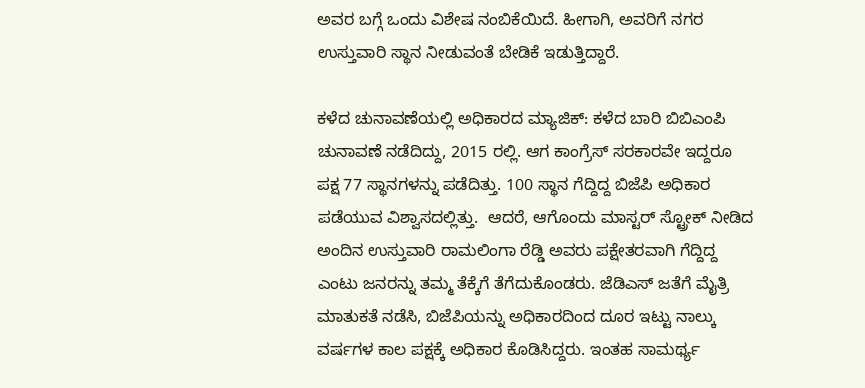ಅವರ ಬಗ್ಗೆ ಒಂದು ವಿಶೇಷ ನಂಬಿಕೆಯಿದೆ. ಹೀಗಾಗಿ, ಅವರಿಗೆ ನಗರ ಉಸ್ತುವಾರಿ ಸ್ಥಾನ ನೀಡುವಂತೆ ಬೇಡಿಕೆ ಇಡುತ್ತಿದ್ದಾರೆ.

ಕಳೆದ ಚುನಾವಣೆಯಲ್ಲಿ ಅಧಿಕಾರದ ಮ್ಯಾಜಿಕ್: ಕಳೆದ ಬಾರಿ ಬಿಬಿಎಂಪಿ ಚುನಾವಣೆ ನಡೆದಿದ್ದು, 2015 ರಲ್ಲಿ. ಆಗ ಕಾಂಗ್ರೆಸ್ ಸರಕಾರವೇ ಇದ್ದರೂ ಪಕ್ಷ 77 ಸ್ಥಾನಗಳನ್ನು ಪಡೆದಿತ್ತು. 100 ಸ್ಥಾನ ಗೆದ್ದಿದ್ದ ಬಿಜೆಪಿ ಅಧಿಕಾರ ಪಡೆಯುವ ವಿಶ್ವಾಸದಲ್ಲಿತ್ತು.  ಆದರೆ, ಆಗೊಂದು ಮಾಸ್ಟರ್ ಸ್ಟ್ರೋಕ್ ನೀಡಿದ ಅಂದಿನ ಉಸ್ತುವಾರಿ ರಾಮಲಿಂಗಾ ರೆಡ್ಡಿ ಅವರು ಪಕ್ಷೇತರವಾಗಿ ಗೆದ್ದಿದ್ದ ಎಂಟು ಜನರನ್ನು ತಮ್ಮ ತೆಕ್ಕೆಗೆ ತೆಗೆದುಕೊಂಡರು. ಜೆಡಿಎಸ್ ಜತೆಗೆ ಮೈತ್ರಿ ಮಾತುಕತೆ ನಡೆಸಿ, ಬಿಜೆಪಿಯನ್ನು ಅಧಿಕಾರದಿಂದ ದೂರ ಇಟ್ಟು ನಾಲ್ಕು ವರ್ಷಗಳ ಕಾಲ ಪಕ್ಷಕ್ಕೆ ಅಧಿಕಾರ ಕೊಡಿಸಿದ್ದರು. ಇಂತಹ ಸಾಮರ್ಥ್ಯ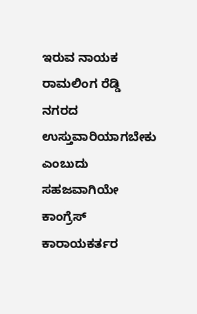ಇರುವ ನಾಯಕ ರಾಮಲಿಂಗ ರೆಡ್ಡಿ ನಗರದ ಉಸ್ತುವಾರಿಯಾಗಬೇಕು ಎಂಬುದು ಸಹಜವಾಗಿಯೇ ಕಾಂಗ್ರೆಸ್ ಕಾರಾಯಕರ್ತರ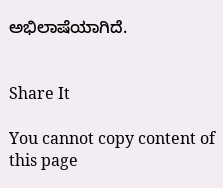ಅಭಿಲಾಷೆಯಾಗಿದೆ.


Share It

You cannot copy content of this page